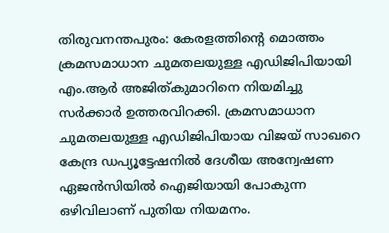തിരുവനന്തപുരം: കേരളത്തിന്‍റെ മൊത്തം ക്രമസമാധാന ചുമതലയുള്ള എഡിജിപിയായി എം.ആർ അജിത്കുമാറിനെ നിയമിച്ചു സർക്കാർ ഉത്തരവിറക്കി. ക്രമസമാധാന ചുമതലയുള്ള എഡിജിപിയായ വിജയ് സാഖറെ കേന്ദ്ര ഡപ്യൂട്ടേഷനിൽ ദേശീയ അന്വേഷണ ഏജൻസിയിൽ ഐജിയായി പോകുന്ന ഒഴിവിലാണ് പുതിയ നിയമനം.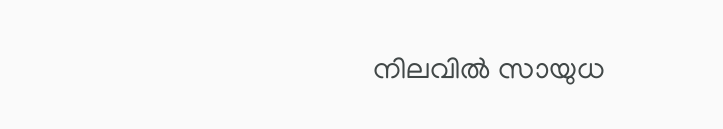നിലവിൽ സായുധ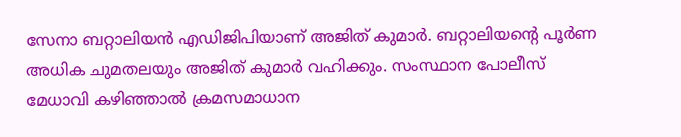സേനാ ബറ്റാലിയൻ എഡിജിപിയാണ് അജിത് കുമാർ. ബറ്റാലിയന്‍റെ പൂർണ അധിക ചുമതലയും അജിത് കുമാർ വഹിക്കും. സംസ്ഥാന പോലീസ് മേധാവി കഴിഞ്ഞാൽ ക്രമസമാധാന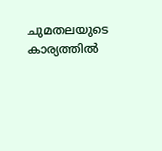ചുമതലയുടെ കാര്യത്തിൽ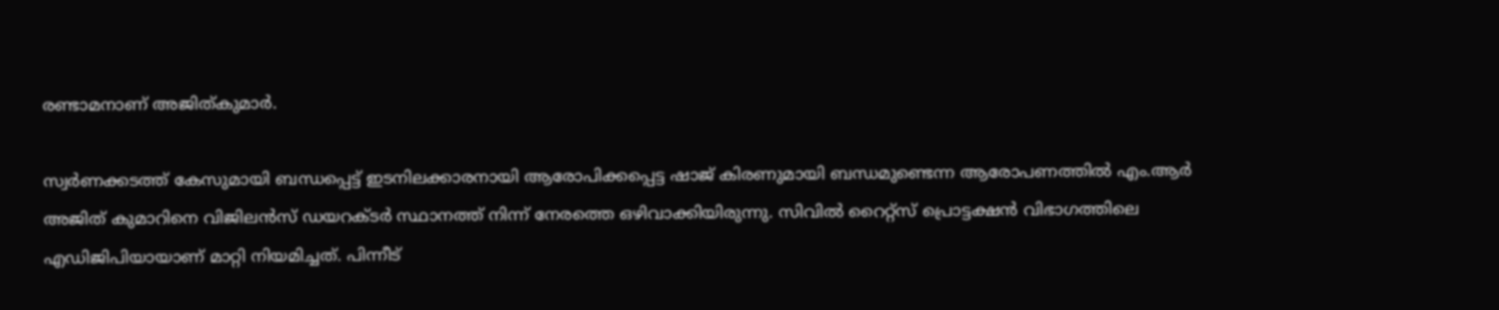രണ്ടാമനാണ് അജിത്കുമാർ.

സ്വർണക്കടത്ത് കേസുമായി ബന്ധപ്പെട്ട് ഇടനിലക്കാരനായി ആരോപിക്കപ്പെട്ട ഷാജ് കിരണുമായി ബന്ധമുണ്ടെന്ന ആരോപണത്തിൽ എം.ആർ അജിത് കുമാറിനെ വിജിലൻസ് ഡയറക്ടർ സ്ഥാനത്ത് നിന്ന് നേരത്തെ ഒഴിവാക്കിയിരുന്നു. സിവിൽ റൈറ്റ്സ് പ്രൊട്ടക്ഷൻ വിഭാഗത്തിലെ എഡിജിപിയായാണ് മാറ്റി നിയമിച്ചത്. പിന്നീട്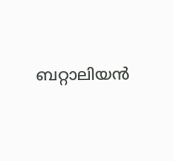ബറ്റാലിയൻ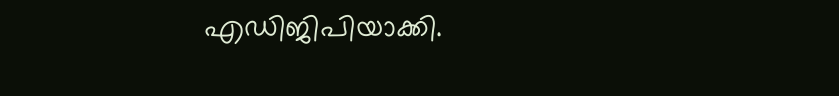എഡിജിപിയാക്കി.